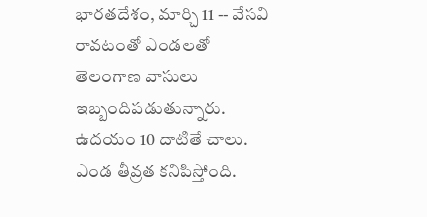భారతదేశం, మార్చి 11 -- వేసవి రావటంతో ఎండలతో తెలంగాణ వాసులు ఇబ్బందిపడుతున్నారు. ఉదయం 10 దాటితే చాలు. ఎండ తీవ్రత కనిపిస్తోంది.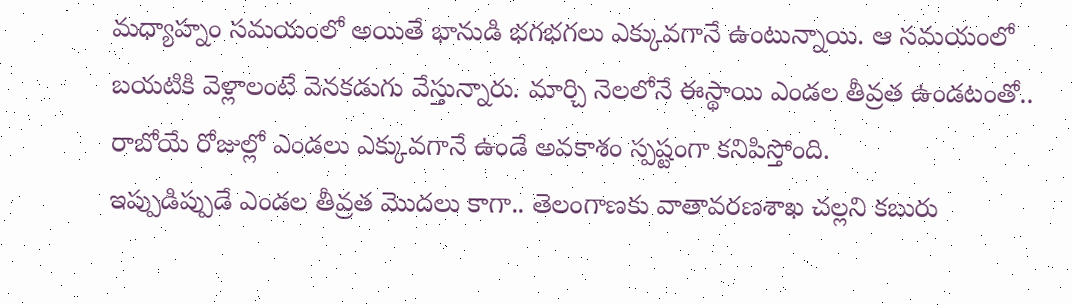మధ్యాహ్నం సమయంలో అయితే భానుడి భగభగలు ఎక్కువగానే ఉంటున్నాయి. ఆ సమయంలో బయటికి వెళ్లాలంటే వెనకడుగు వేస్తున్నారు. మార్చి నెలలోనే ఈస్థాయి ఎండల తీవ్రత ఉండటంతో.. రాబోయే రోజుల్లో ఎండలు ఎక్కువగానే ఉండే అవకాశం స్పష్టంగా కనిపిస్తోంది.
ఇప్పుడిప్పుడే ఎండల తీవ్రత మొదలు కాగా.. తెలంగాణకు వాతావరణశాఖ చల్లని కబురు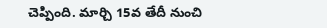చెప్పింది. మార్చి 15వ తేదీ నుంచి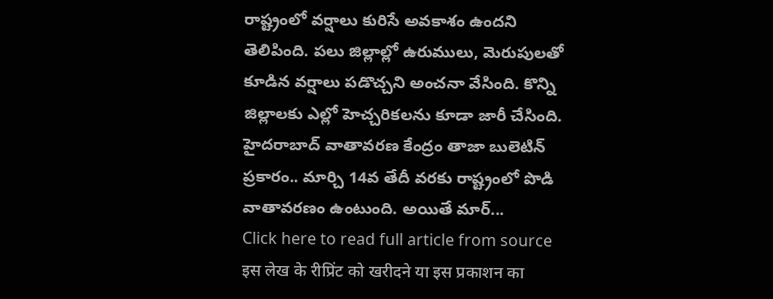రాష్ట్రంలో వర్షాలు కురిసే అవకాశం ఉందని తెలిపింది. పలు జిల్లాల్లో ఉరుములు, మెరుపులతో కూడిన వర్షాలు పడొచ్చని అంచనా వేసింది. కొన్ని జిల్లాలకు ఎల్లో హెచ్చరికలను కూడా జారీ చేసింది.
హైదరాబాద్ వాతావరణ కేంద్రం తాజా బులెటిన్ ప్రకారం.. మార్చి 14వ తేదీ వరకు రాష్ట్రంలో పొడి వాతావరణం ఉంటుంది. అయితే మార్...
Click here to read full article from source
इस लेख के रीप्रिंट को खरीदने या इस प्रकाशन का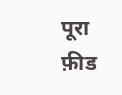पूरा फ़ीड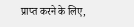प्राप्त करने के लिए,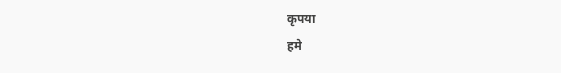कृपया
हमे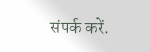संपर्क करें.